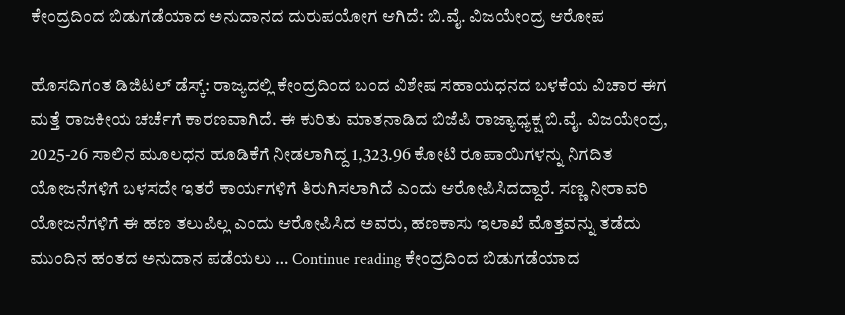ಕೇಂದ್ರದಿಂದ ಬಿಡುಗಡೆಯಾದ ಅನುದಾನದ ದುರುಪಯೋಗ ಆಗಿದೆ: ಬಿ.ವೈ. ವಿಜಯೇಂದ್ರ ಆರೋಪ

ಹೊಸದಿಗಂತ ಡಿಜಿಟಲ್ ಡೆಸ್ಕ್: ರಾಜ್ಯದಲ್ಲಿ ಕೇಂದ್ರದಿಂದ ಬಂದ ವಿಶೇಷ ಸಹಾಯಧನದ ಬಳಕೆಯ ವಿಚಾರ ಈಗ ಮತ್ತೆ ರಾಜಕೀಯ ಚರ್ಚೆಗೆ ಕಾರಣವಾಗಿದೆ. ಈ ಕುರಿತು ಮಾತನಾಡಿದ ಬಿಜೆಪಿ ರಾಜ್ಯಾಧ್ಯಕ್ಷ ಬಿ.ವೈ. ವಿಜಯೇಂದ್ರ, 2025-26 ಸಾಲಿನ ಮೂಲಧನ ಹೂಡಿಕೆಗೆ ನೀಡಲಾಗಿದ್ದ 1,323.96 ಕೋಟಿ ರೂಪಾಯಿಗಳನ್ನು ನಿಗದಿತ ಯೋಜನೆಗಳಿಗೆ ಬಳಸದೇ ಇತರೆ ಕಾರ್ಯಗಳಿಗೆ ತಿರುಗಿಸಲಾಗಿದೆ ಎಂದು ಆರೋಪಿಸಿದದ್ದಾರೆ. ಸಣ್ಣ ನೀರಾವರಿ ಯೋಜನೆಗಳಿಗೆ ಈ ಹಣ ತಲುಪಿಲ್ಲ ಎಂದು ಆರೋಪಿಸಿದ ಅವರು, ಹಣಕಾಸು ಇಲಾಖೆ ಮೊತ್ತವನ್ನು ತಡೆದು ಮುಂದಿನ ಹಂತದ ಅನುದಾನ ಪಡೆಯಲು … Continue reading ಕೇಂದ್ರದಿಂದ ಬಿಡುಗಡೆಯಾದ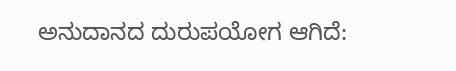ಅನುದಾನದ ದುರುಪಯೋಗ ಆಗಿದೆ: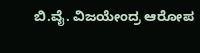ಬಿ.ವೈ. ವಿಜಯೇಂದ್ರ ಆರೋಪ